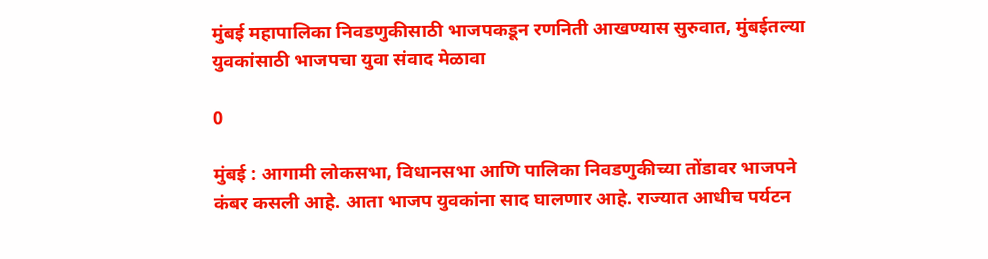मुंबई महापालिका निवडणुकीसाठी भाजपकडून रणनिती आखण्यास सुरुवात, मुंबईतल्या युवकांसाठी भाजपचा युवा संवाद मेळावा

0

मुंबई : आगामी लोकसभा, विधानसभा आणि पालिका निवडणुकीच्या तोंडावर भाजपने कंबर कसली आहे. आता भाजप युवकांना साद घालणार आहे. राज्यात आधीच पर्यटन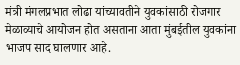मंत्री मंगलप्रभात लोढा यांच्यावतीने युवकांसाठी रोजगार मेळाव्याचे आयोजन होत असताना आता मुंबईतील युवकांना भाजप साद घालणार आहे.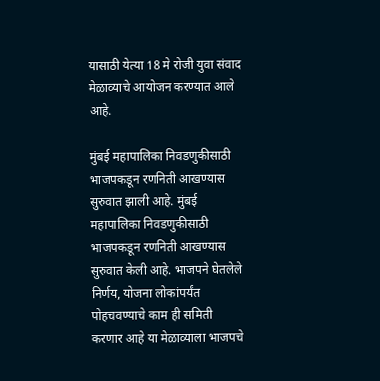यासाठी येत्या 18 मे रोजी युवा संवाद मेळाव्याचे आयोजन करण्यात आले आहे.

मुंबई महापालिका निवडणुकीसाठी भाजपकडून रणनिती आखण्यास सुरुवात झाली आहे. मुंबई महापालिका निवडणुकीसाठी भाजपकडून रणनिती आखण्यास सुरुवात केली आहे. भाजपने घेतलेले निर्णय, योजना लोकांपर्यंत पोहचवण्याचे काम ही समिती करणार आहे या मेळाव्याला भाजपचे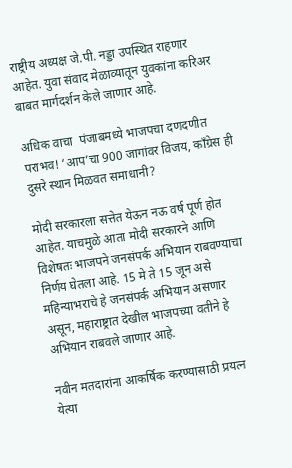राष्ट्रीय अध्यक्ष जे.पी. नड्डा उपस्थित राहणार आहेत. युवा संवाद मेळाव्यातून युवकांना करिअर बाबत मार्गदर्शन केले जाणार आहे.

अधिक वाचा  पंजाबमध्ये भाजपचा दणदणीत पराभव! ‘आप’चा 900 जागांवर विजय, काँग्रेस ही दुसरे स्थान मिळवत समाधानी?

मोदी सरकारला सत्तेत येऊन नऊ वर्ष पूर्ण होत आहेत. याचमुळे आता मोदी सरकारने आणि विशेषतः भाजपने जनसंपर्क अभियान राबवण्याचा निर्णय घेतला आहे. 15 मे ते 15 जून असे महिन्याभराचे हे जनसंपर्क अभियान असणार असून, महाराष्ट्रात देखील भाजपच्या वतीने हे अभियान राबवले जाणार आहे.

नवीन मतदारांना आकर्षिक करण्यासाठी प्रयत्न
येत्या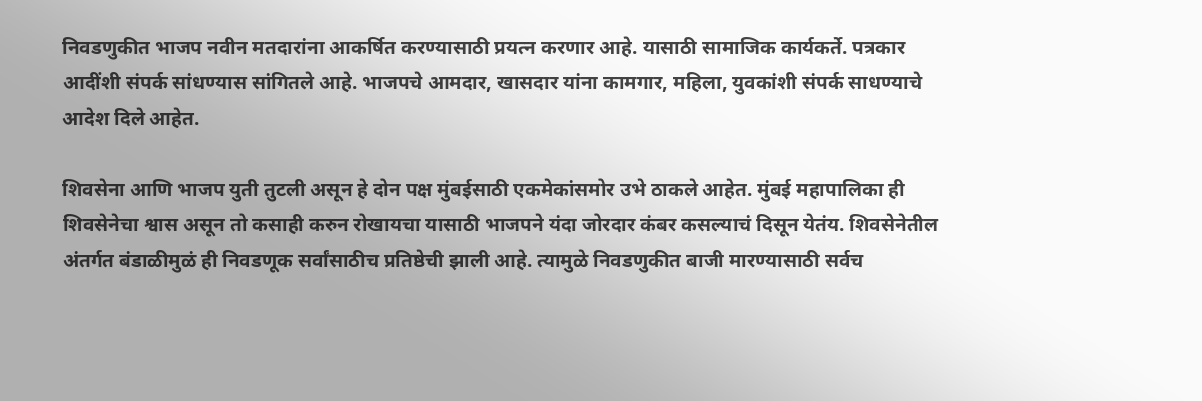निवडणुकीत भाजप नवीन मतदारांना आकर्षित करण्यासाठी प्रयत्न करणार आहे. यासाठी सामाजिक कार्यकर्ते. पत्रकार आदींशी संपर्क सांधण्यास सांगितले आहे. भाजपचे आमदार, खासदार यांना कामगार, महिला, युवकांशी संपर्क साधण्याचे आदेश दिले आहेत.

शिवसेना आणि भाजप युती तुटली असून हे दोन पक्ष मुंबईसाठी एकमेकांसमोर उभे ठाकले आहेत. मुंबई महापालिका ही शिवसेनेचा श्वास असून तो कसाही करुन रोखायचा यासाठी भाजपने यंदा जोरदार कंबर कसल्याचं दिसून येतंय. शिवसेनेतील अंतर्गत बंडाळीमुळं ही निवडणूक सर्वांसाठीच प्रतिष्ठेची झाली आहे. त्यामुळे निवडणुकीत बाजी मारण्यासाठी सर्वच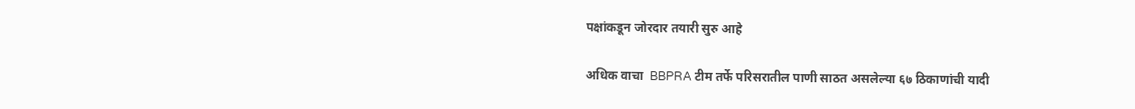पक्षांकडून जोरदार तयारी सुरु आहे

अधिक वाचा  BBPRA टीम तर्फे परिसरातील पाणी साठत असलेल्या ६७ ठिकाणांची यादी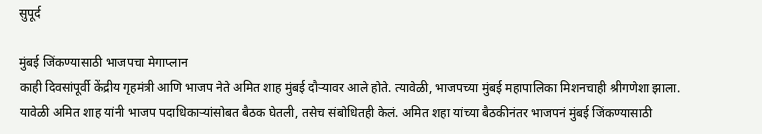सुपूर्द

मुंबई जिंकण्यासाठी भाजपचा मेगाप्लान
काही दिवसांपूर्वी केंद्रीय गृहमंत्री आणि भाजप नेते अमित शाह मुंबई दौऱ्यावर आले होते. त्यावेळी, भाजपच्या मुंबई महापालिका मिशनचाही श्रीगणेशा झाला. यावेळी अमित शाह यांनी भाजप पदाधिकाऱ्यांसोबत बैठक घेतली, तसेच संबोधितही केलं. अमित शहा यांच्या बैठकीनंतर भाजपनं मुंबई जिंकण्यासाठी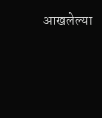आखलेल्या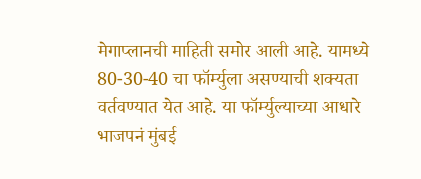मेगाप्लानची माहिती समोर आली आहे. यामध्ये 80-30-40 चा फॉर्म्युला असण्याची शक्यता वर्तवण्यात येत आहे. या फॉर्म्युल्याच्या आधारे भाजपनं मुंबई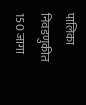पालिका निवडणुकीत 150 जागा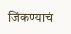जिंकण्याचं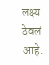लक्ष्य ठेवलं आहे.